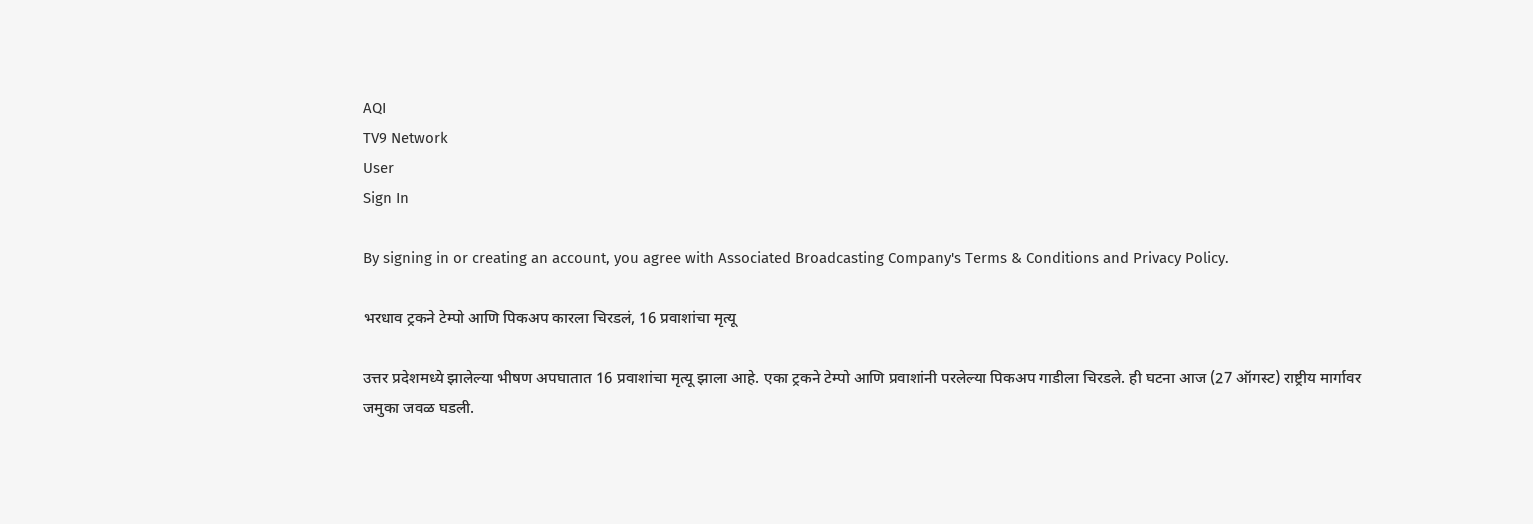AQI
TV9 Network
User
Sign In

By signing in or creating an account, you agree with Associated Broadcasting Company's Terms & Conditions and Privacy Policy.

भरधाव ट्रकने टेम्पो आणि पिकअप कारला चिरडलं, 16 प्रवाशांचा मृत्यू

उत्तर प्रदेशमध्ये झालेल्या भीषण अपघातात 16 प्रवाशांचा मृत्यू झाला आहे. एका ट्रकने टेम्पो आणि प्रवाशांनी परलेल्या पिकअप गाडीला चिरडले. ही घटना आज (27 ऑगस्ट) राष्ट्रीय मार्गावर जमुका जवळ घडली.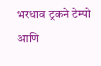भरधाव ट्रकने टेम्पो आणि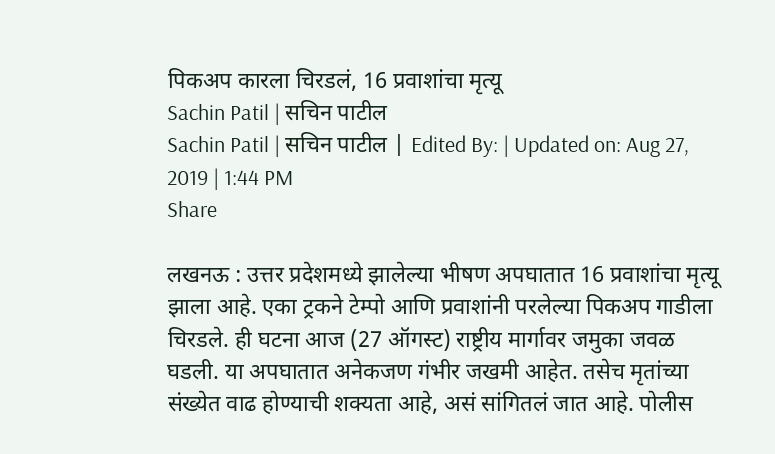पिकअप कारला चिरडलं, 16 प्रवाशांचा मृत्यू
Sachin Patil | सचिन पाटील
Sachin Patil | सचिन पाटील | Edited By: | Updated on: Aug 27, 2019 | 1:44 PM
Share

लखनऊ : उत्तर प्रदेशमध्ये झालेल्या भीषण अपघातात 16 प्रवाशांचा मृत्यू झाला आहे. एका ट्रकने टेम्पो आणि प्रवाशांनी परलेल्या पिकअप गाडीला चिरडले. ही घटना आज (27 ऑगस्ट) राष्ट्रीय मार्गावर जमुका जवळ घडली. या अपघातात अनेकजण गंभीर जखमी आहेत. तसेच मृतांच्या संख्येत वाढ होण्याची शक्यता आहे, असं सांगितलं जात आहे. पोलीस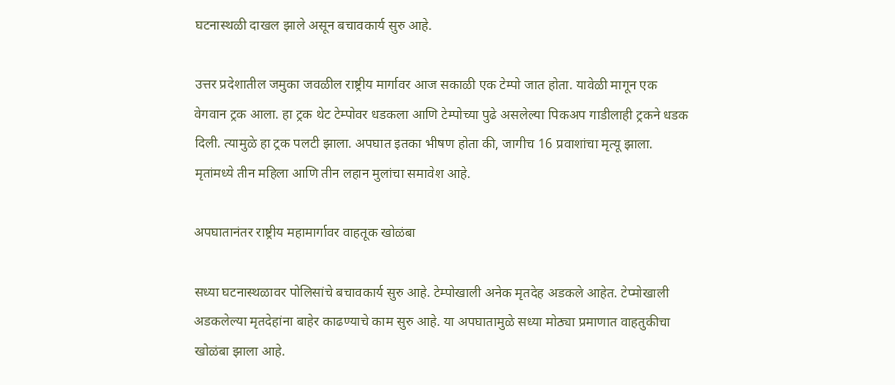घटनास्थळी दाखल झाले असून बचावकार्य सुरु आहे.

उत्तर प्रदेशातील जमुका जवळील राष्ट्रीय मार्गावर आज सकाळी एक टेम्पो जात होता. यावेळी मागून एक वेगवान ट्रक आला. हा ट्रक थेट टेम्पोवर धडकला आणि टेम्पोच्या पुढे असलेल्या पिकअप गाडीलाही ट्रकने धडक दिली. त्यामुळे हा ट्रक पलटी झाला. अपघात इतका भीषण होता की, जागीच 16 प्रवाशांचा मृत्यू झाला. मृतांमध्ये तीन महिला आणि तीन लहान मुलांचा समावेश आहे.

अपघातानंतर राष्ट्रीय महामार्गावर वाहतूक खोळंबा

सध्या घटनास्थळावर पोलिसांचे बचावकार्य सुरु आहे. टेम्पोखाली अनेक मृतदेह अडकले आहेत. टेप्मोखाली अडकलेल्या मृतदेहांना बाहेर काढण्याचे काम सुरु आहे. या अपघातामुळे सध्या मोठ्या प्रमाणात वाहतुकीचा खोळंबा झाला आहे.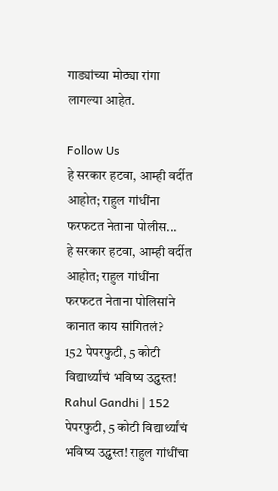गाड्यांच्या मोठ्या रांगा लागल्या आहेत.

Follow Us
हे सरकार हटवा, आम्ही वर्दीत आहोत; राहुल गांधींना फरफटत नेताना पोलीस...
हे सरकार हटवा, आम्ही वर्दीत आहोत; राहुल गांधींना फरफटत नेताना पोलिसांने कानात काय सांगितलं?
152 पेपरफुटी, 5 कोटी विद्यार्थ्यांचं भविष्य उद्ध्वस्त!
Rahul Gandhi | 152 पेपरफुटी, 5 कोटी विद्यार्थ्यांचं भविष्य उद्ध्वस्त! राहुल गांधींचा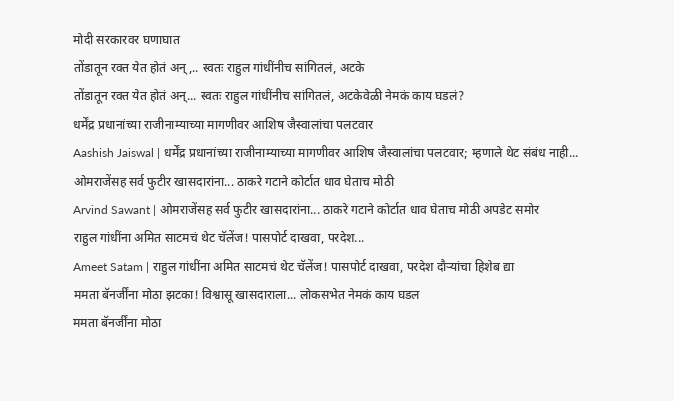मोदी सरकारवर घणाघात
तोंडातून रक्त येत होतं अन्,.. स्वतः राहुल गांधींनीच सांगितलं, अटके
तोंडातून रक्त येत होतं अन्... स्वतः राहुल गांधींनीच सांगितलं, अटकेवेळी नेमकं काय घडलं?
धर्मेंद्र प्रधानांच्या राजीनाम्याच्या मागणीवर आशिष जैस्वालांचा पलटवार
Aashish Jaiswal | धर्मेंद्र प्रधानांच्या राजीनाम्याच्या मागणीवर आशिष जैस्वालांचा पलटवार; म्हणाले थेट संबंध नाही...
ओमराजेंसह सर्व फुटीर खासदारांना... ठाकरे गटाने कोर्टात धाव घेताच मोठी
Arvind Sawant | ओमराजेंसह सर्व फुटीर खासदारांना... ठाकरे गटाने कोर्टात धाव घेताच मोठी अपडेट समोर
राहुल गांधींना अमित साटमचं थेट चॅलेंज! पासपोर्ट दाखवा, परदेश...
Ameet Satam | राहुल गांधींना अमित साटमचं थेट चॅलेंज! पासपोर्ट दाखवा, परदेश दौऱ्यांचा हिशेब द्या
ममता बॅनर्जींना मोठा झटका! विश्वासू खासदाराला... लोकसभेत नेमकं काय घडल
ममता बॅनर्जींना मोठा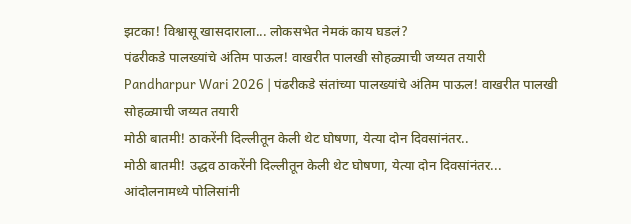झटका! विश्वासू खासदाराला... लोकसभेत नेमकं काय घडलं?
पंढरीकडे पालख्यांचे अंतिम पाऊल! वाखरीत पालखी सोहळ्याची जय्यत तयारी
Pandharpur Wari 2026 | पंढरीकडे संतांच्या पालख्यांचे अंतिम पाऊल! वाखरीत पालखी सोहळ्याची जय्यत तयारी
मोठी बातमी! ठाकरेंनी दिल्लीतून केली थेट घोषणा, येत्या दोन दिवसांनंतर..
मोठी बातमी! उद्धव ठाकरेंनी दिल्लीतून केली थेट घोषणा, येत्या दोन दिवसांनंतर...
आंदोलनामध्ये पोलिसांनी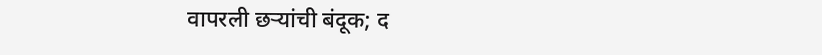वापरली छऱ्यांची बंदूक; द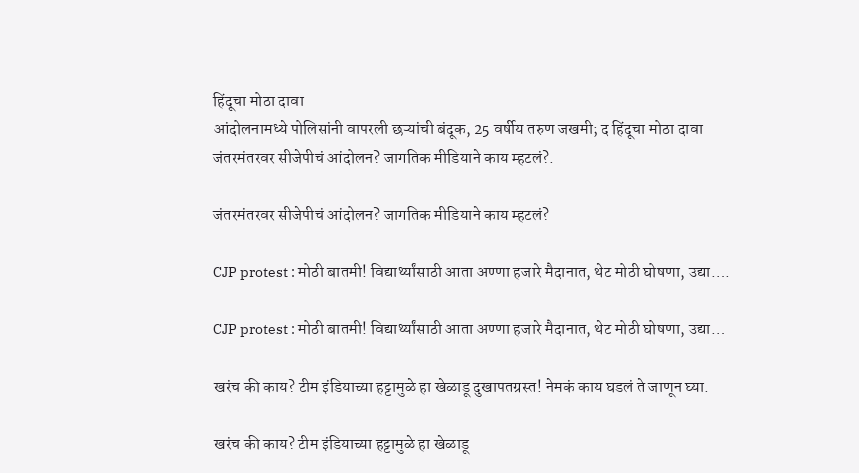हिंदूचा मोठा दावा
आंदोलनामध्ये पोलिसांनी वापरली छऱ्यांची बंदूक, 25 वर्षीय तरुण जखमी; द हिंदूचा मोठा दावा
जंतरमंतरवर सीजेपीचं आंदोलन? जागतिक मीडियाने काय म्हटलं?.

जंतरमंतरवर सीजेपीचं आंदोलन? जागतिक मीडियाने काय म्हटलं?

CJP protest : मोठी बातमी! विद्यार्थ्यांसाठी आता अण्णा हजारे मैदानात, थेट मोठी घोषणा, उद्या….

CJP protest : मोठी बातमी! विद्यार्थ्यांसाठी आता अण्णा हजारे मैदानात, थेट मोठी घोषणा, उद्या…

खरंच की काय? टीम इंडियाच्या हट्टामुळे हा खेळाडू दुखापतग्रस्त! नेमकं काय घडलं ते जाणून घ्या.

खरंच की काय? टीम इंडियाच्या हट्टामुळे हा खेळाडू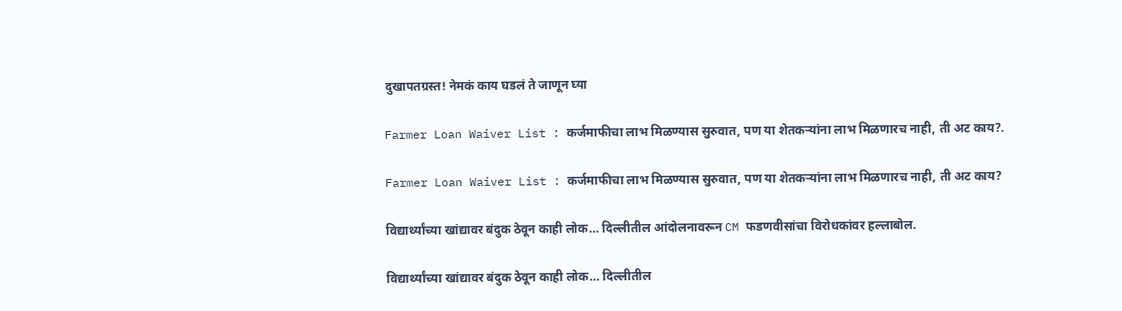दुखापतग्रस्त! नेमकं काय घडलं ते जाणून घ्या

Farmer Loan Waiver List : कर्जमाफीचा लाभ मिळण्यास सुरुवात, पण या शेतकऱ्यांना लाभ मिळणारच नाही, ती अट काय?.

Farmer Loan Waiver List : कर्जमाफीचा लाभ मिळण्यास सुरुवात, पण या शेतकऱ्यांना लाभ मिळणारच नाही, ती अट काय?

विद्यार्थ्यांच्या खांद्यावर बंदुक ठेवून काही लोक… दिल्लीतील आंदोलनावरून CM फडणवीसांचा विरोधकांवर हल्लाबोल.

विद्यार्थ्यांच्या खांद्यावर बंदुक ठेवून काही लोक… दिल्लीतील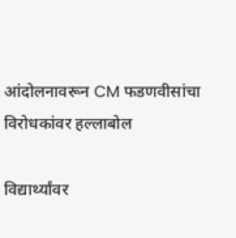आंदोलनावरून CM फडणवीसांचा विरोधकांवर हल्लाबोल

विद्यार्थ्यांवर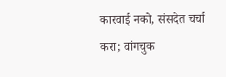कारवाई नको, संसदेत चर्चा करा; वांगचुक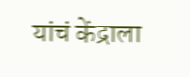यांचं केंद्राला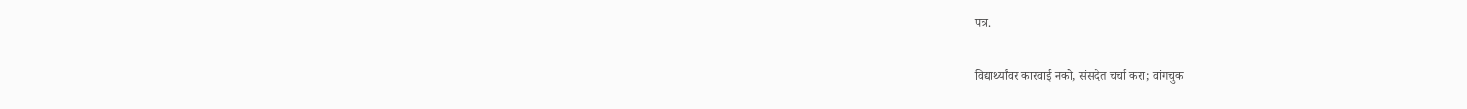पत्र.

विद्यार्थ्यांवर कारवाई नको, संसदेत चर्चा करा; वांगचुक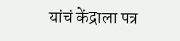यांचं केंद्राला पत्र